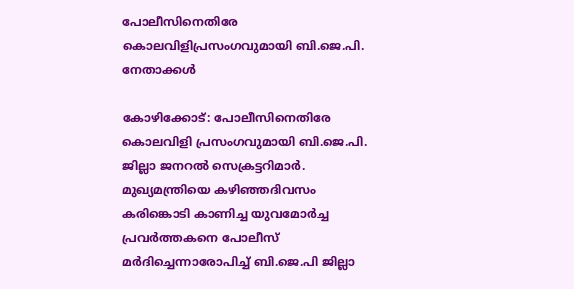പോലീസിനെതിരേ കൊലവിളിപ്രസംഗവുമായി ബി.ജെ.പി. നേതാക്കള്‍

കോഴിക്കോട്: പോലീസിനെതിരേ കൊലവിളി പ്രസംഗവുമായി ബി.ജെ.പി. ജില്ലാ ജനറല്‍ സെക്രട്ടറിമാര്‍. മുഖ്യമന്ത്രിയെ കഴിഞ്ഞദിവസം കരിങ്കൊടി കാണിച്ച യുവമോര്‍ച്ച പ്രവര്‍ത്തകനെ പോലീസ് മര്‍ദിച്ചെന്നാരോപിച്ച് ബി.ജെ.പി ജില്ലാ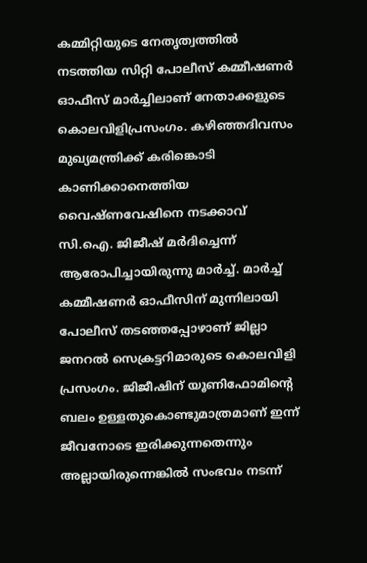കമ്മിറ്റിയുടെ നേതൃത്വത്തില്‍ നടത്തിയ സിറ്റി പോലീസ് കമ്മീഷണര്‍ ഓഫീസ് മാര്‍ച്ചിലാണ് നേതാക്കളുടെ കൊലവിളിപ്രസംഗം. കഴിഞ്ഞദിവസം മുഖ്യമന്ത്രിക്ക് കരിങ്കൊടി കാണിക്കാനെത്തിയ വൈഷ്ണവേഷിനെ നടക്കാവ് സി.ഐ. ജിജീഷ് മര്‍ദിച്ചെന്ന് ആരോപിച്ചായിരുന്നു മാര്‍ച്ച്. മാര്‍ച്ച് കമ്മീഷണര്‍ ഓഫീസിന് മുന്നിലായി പോലീസ് തടഞ്ഞപ്പോഴാണ് ജില്ലാ ജനറല്‍ സെക്രട്ടറിമാരുടെ കൊലവിളി പ്രസംഗം. ജിജീഷിന് യൂണിഫോമിന്റെ ബലം ഉള്ളതുകൊണ്ടുമാത്രമാണ് ഇന്ന് ജീവനോടെ ഇരിക്കുന്നതെന്നും അല്ലായിരുന്നെങ്കില്‍ സംഭവം നടന്ന്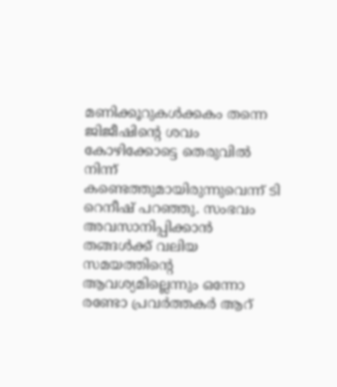മണിക്കൂറുകള്‍ക്കകം തന്നെ ജിജീഷിന്റെ ശവം കോഴിക്കോട്ടെ തെരുവില്‍ നിന്ന് കണ്ടെത്തുമായിരുന്നുവെന്ന് ടി റെനീഷ് പറഞ്ഞു. സംഭവം അവസാനിപ്പിക്കാന്‍ തങ്ങള്‍ക്ക് വലിയ സമയത്തിന്റെ ആവശ്യമില്ലെന്നും ഒന്നോ രണ്ടോ പ്രവര്‍ത്തകര്‍ ആറ്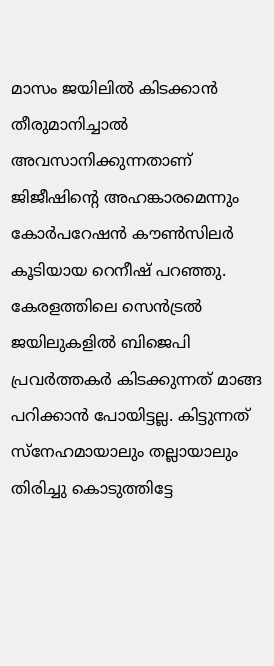മാസം ജയിലില്‍ കിടക്കാന്‍ തീരുമാനിച്ചാല്‍ അവസാനിക്കുന്നതാണ് ജിജീഷിന്റെ അഹങ്കാരമെന്നും കോര്‍പറേഷന്‍ കൗണ്‍സിലര്‍ കൂടിയായ റെനീഷ് പറഞ്ഞു. കേരളത്തിലെ സെന്‍ട്രല്‍ ജയിലുകളില്‍ ബിജെപി പ്രവര്‍ത്തകര്‍ കിടക്കുന്നത് മാങ്ങ പറിക്കാന്‍ പോയിട്ടല്ല. കിട്ടുന്നത് സ്‌നേഹമായാലും തല്ലായാലും തിരിച്ചു കൊടുത്തിട്ടേ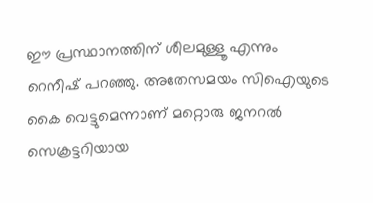ഈ പ്രസ്ഥാനത്തിന് ശീലമുള്ളൂ എന്നും റെനീഷ് പറഞ്ഞു. അതേസമയം സിഐയുടെ കൈ വെട്ടുമെന്നാണ് മറ്റൊരു ജനറല്‍ സെക്രട്ടറിയായ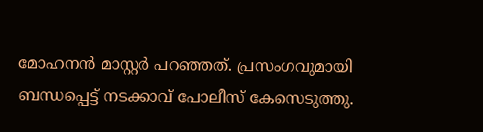മോഹനന്‍ മാസ്റ്റര്‍ പറഞ്ഞത്. പ്രസംഗവുമായി ബന്ധപ്പെട്ട് നടക്കാവ് പോലീസ് കേസെടുത്തു.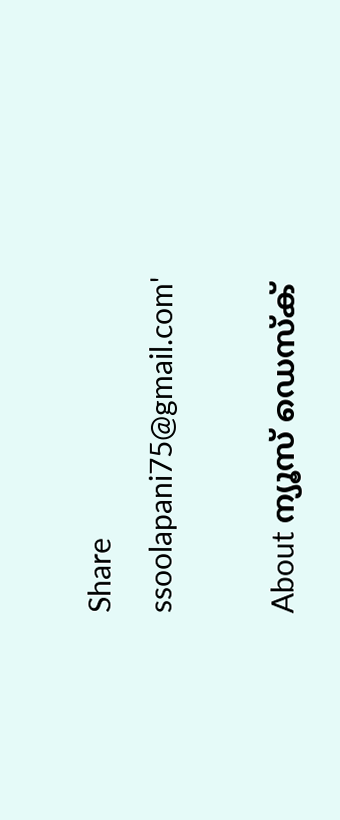Share
ssoolapani75@gmail.com'

About ന്യൂസ് ഡെസ്ക്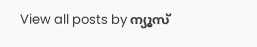View all posts by ന്യൂസ്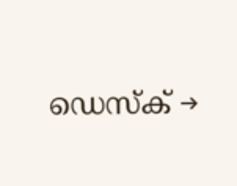ഡെസ്ക് →